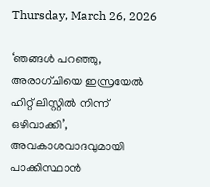Thursday, March 26, 2026

‘ഞങ്ങൾ പറഞ്ഞു, അരാഗ്ചിയെ ഇസ്രയേൽ ഹിറ്റ് ലിസ്റ്റിൽ നിന്ന് ഒഴിവാക്കി’, അവകാശവാദവുമായി പാക്കിസ്ഥാൻ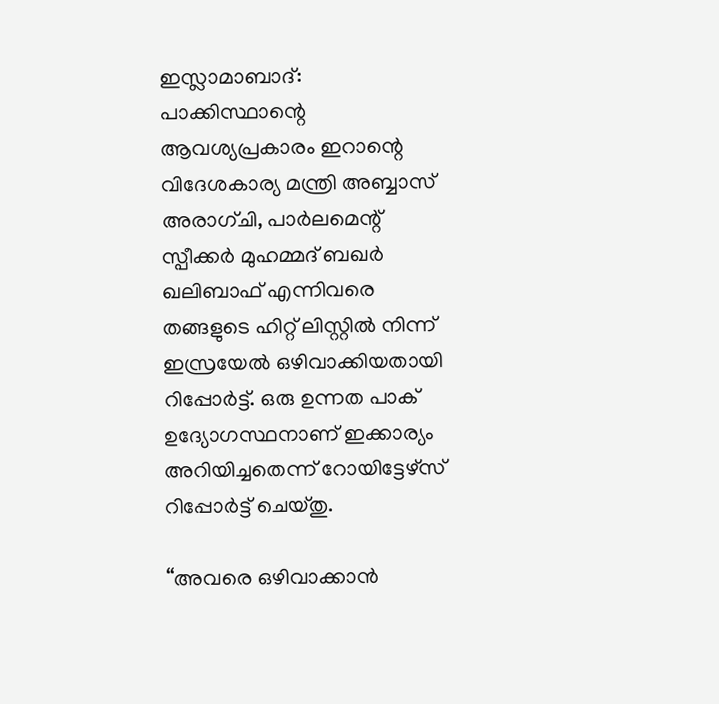ഇസ്ലാമാബാദ്: പാക്കിസ്ഥാന്റെ ആവശ്യപ്രകാരം ഇറാന്റെ വിദേശകാര്യ മന്ത്രി അബ്ബാസ് അരാഗ്ചി, പാർലമെന്റ് സ്പീക്കർ മുഹമ്മദ് ബഖർ ഖലിബാഫ് എന്നിവരെ തങ്ങളുടെ ഹിറ്റ് ലിസ്റ്റിൽ നിന്ന് ഇസ്രയേൽ ഒഴിവാക്കിയതായി റിപ്പോർട്ട്. ഒരു ഉന്നത പാക് ഉദ്യോഗസ്ഥനാണ് ഇക്കാര്യം അറിയിച്ചതെന്ന് റോയിട്ടേഴ്സ് റിപ്പോർട്ട് ചെയ്തു.

“അവരെ ഒഴിവാക്കാൻ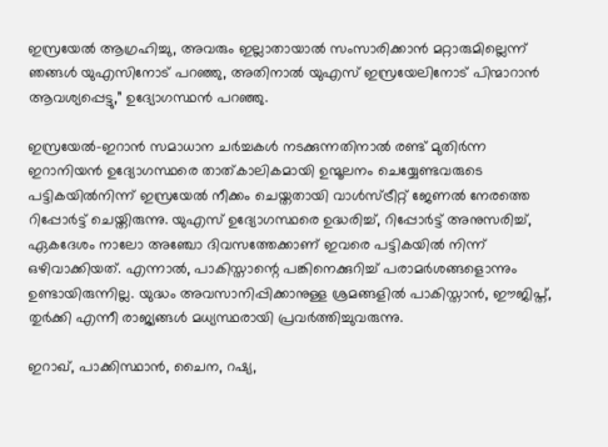ഇസ്രയേൽ ആഗ്രഹിച്ചു, അവരും ഇല്ലാതായാൽ സംസാരിക്കാൻ മറ്റാരുമില്ലെന്ന് ഞങ്ങൾ യുഎസിനോട് പറഞ്ഞു, അതിനാൽ യുഎസ് ഇസ്രയേലിനോട് പിന്മാറാൻ ആവശ്യപ്പെട്ടു,” ഉദ്യോഗസ്ഥൻ പറഞ്ഞു.

ഇസ്രയേൽ-ഇറാൻ സമാധാന ചർച്ചകൾ നടക്കുന്നതിനാൽ രണ്ട് മുതിർന്ന ഇറാനിയൻ ഉദ്യോഗസ്ഥരെ താത്കാലികമായി ഉന്മൂലനം ചെയ്യേണ്ടവരുടെ പട്ടികയിൽനിന്ന് ഇസ്രയേൽ നീക്കം ചെയ്തതായി വാൾസ്ട്രീറ്റ് ജേണൽ നേരത്തെ റിപ്പോർട്ട് ചെയ്തിരുന്നു. യുഎസ് ഉദ്യോഗസ്ഥരെ ഉദ്ധരിച്ച്, റിപ്പോർട്ട് അനുസരിച്ച്, ഏകദേശം നാലോ അഞ്ചോ ദിവസത്തേക്കാണ് ഇവരെ പട്ടികയിൽ നിന്ന് ഒഴിവാക്കിയത്. എന്നാൽ, പാകിസ്താന്റെ പങ്കിനെക്കുറിച്ച് പരാമർശങ്ങളൊന്നും ഉണ്ടായിരുന്നില്ല. യുദ്ധം അവസാനിപ്പിക്കാനുള്ള ശ്രമങ്ങളിൽ പാകിസ്താൻ, ഈജിപ്ത്, തുർക്കി എന്നീ രാജ്യങ്ങൾ മധ്യസ്ഥരായി പ്രവർത്തിച്ചുവരുന്നു.

ഇറാഖ്, പാക്കിസ്ഥാൻ, ചൈന, റഷ്യ,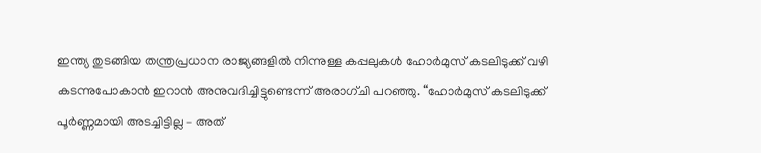ഇന്ത്യ തുടങ്ങിയ തന്ത്രപ്രധാന രാജ്യങ്ങളിൽ നിന്നുള്ള കപ്പലുകൾ ഹോർമുസ് കടലിടുക്ക് വഴി കടന്നുപോകാൻ ഇറാൻ അനുവദിച്ചിട്ടുണ്ടെന്ന് അരാഗ്ചി പറഞ്ഞു. “ഹോർമുസ് കടലിടുക്ക് പൂർണ്ണമായി അടച്ചിട്ടില്ല – അത്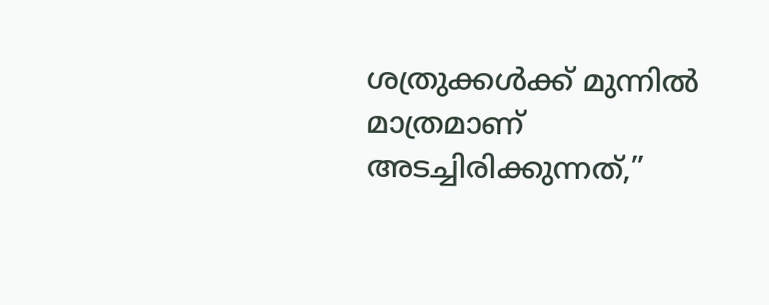ശത്രുക്കൾക്ക് മുന്നിൽ മാത്രമാണ് അടച്ചിരിക്കുന്നത്,”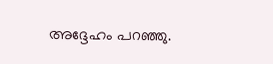അദ്ദേഹം പറഞ്ഞു.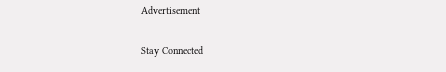Advertisement

Stay Connected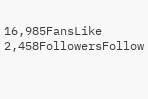16,985FansLike
2,458FollowersFollow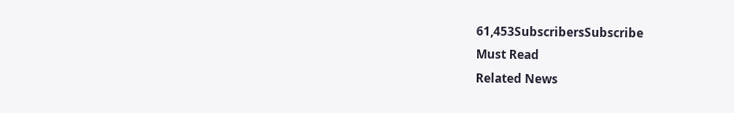61,453SubscribersSubscribe
Must Read
Related News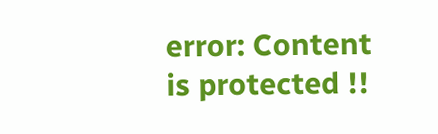error: Content is protected !!